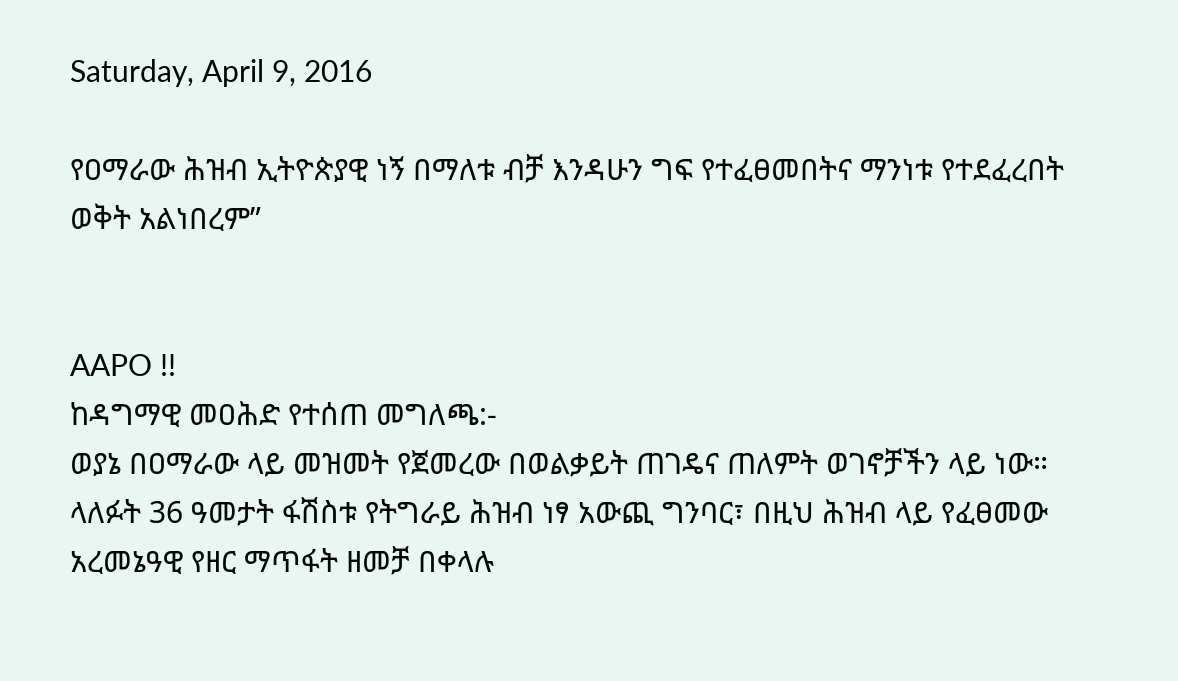Saturday, April 9, 2016

የዐማራው ሕዝብ ኢትዮጵያዊ ነኝ በማለቱ ብቻ እንዳሁን ግፍ የተፈፀመበትና ማንነቱ የተደፈረበት ወቅት አልነበረም”


AAPO !!
ከዳግማዊ መዐሕድ የተሰጠ መግለጫ:-
ወያኔ በዐማራው ላይ መዝመት የጀመረው በወልቃይት ጠገዴና ጠለምት ወገኖቻችን ላይ ነው። ላለፉት 36 ዓመታት ፋሽስቱ የትግራይ ሕዝብ ነፃ አውጪ ግንባር፣ በዚህ ሕዝብ ላይ የፈፀመው አረመኔዓዊ የዘር ማጥፋት ዘመቻ በቀላሉ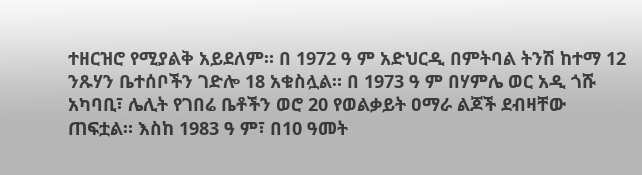ተዘርዝሮ የሚያልቅ አይደለም። በ 1972 ዓ ም አድህርዲ በምትባል ትንሽ ከተማ 12 ንጹሃን ቤተሰቦችን ገድሎ 18 አቁስሏል። በ 1973 ዓ ም በሃምሌ ወር አዲ ጎሹ አካባቢ፣ ሌሊት የገበሬ ቤቶችን ወሮ 20 የወልቃይት ዐማራ ልጆች ደብዛቸው ጠፍቷል። እስከ 1983 ዓ ም፣ በ10 ዓመት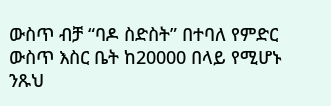ውስጥ ብቻ “ባዶ ስድስት” በተባለ የምድር ውስጥ እስር ቤት ከ20000 በላይ የሚሆኑ ንጹህ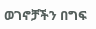ወገኖቻችን በግፍ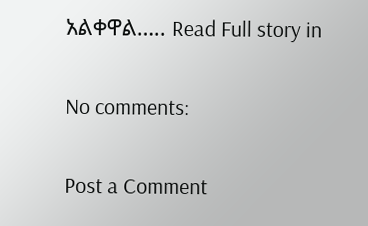አልቀዋል….. Read Full story in

No comments:

Post a Comment